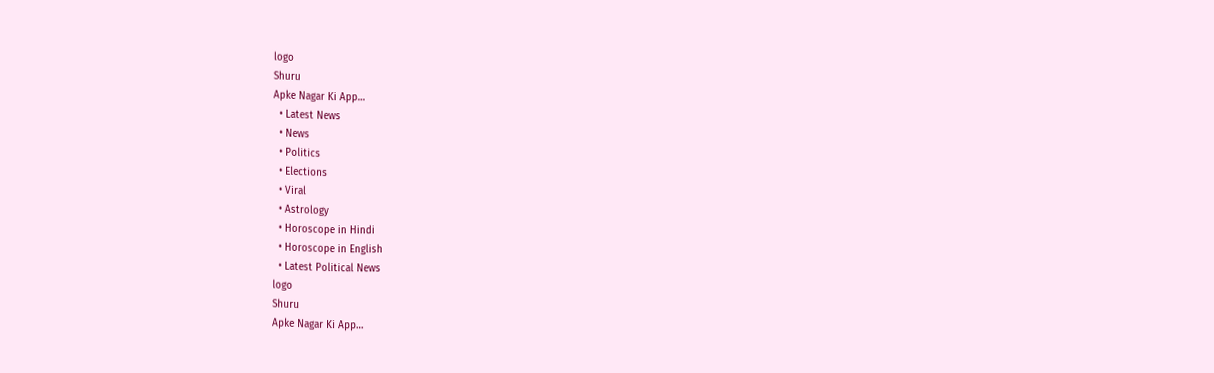logo
Shuru
Apke Nagar Ki App…
  • Latest News
  • News
  • Politics
  • Elections
  • Viral
  • Astrology
  • Horoscope in Hindi
  • Horoscope in English
  • Latest Political News
logo
Shuru
Apke Nagar Ki App…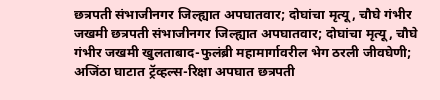छत्रपती संभाजीनगर जिल्ह्यात अपघातवार; दोघांचा मृत्यू, चौघे गंभीर जखमी छत्रपती संभाजीनगर जिल्ह्यात अपघातवार; दोघांचा मृत्यू, चौघे गंभीर जखमी खुलताबाद-फुलंब्री महामार्गावरील भेग ठरली जीवघेणी; अजिंठा घाटात ट्रॅव्हल्स-रिक्षा अपघात छत्रपती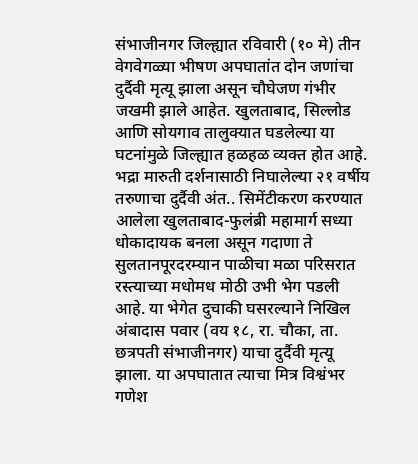संभाजीनगर जिल्ह्यात रविवारी (१० मे) तीन वेगवेगळ्या भीषण अपघातांत दोन जणांचा दुर्दैवी मृत्यू झाला असून चौघेजण गंभीर जखमी झाले आहेत. खुलताबाद, सिल्लोड आणि सोयगाव तालुक्यात घडलेल्या या घटनांमुळे जिल्ह्यात हळहळ व्यक्त होत आहे. भद्रा मारुती दर्शनासाठी निघालेल्या २१ वर्षीय तरुणाचा दुर्दैवी अंत.. सिमेंटीकरण करण्यात आलेला खुलताबाद-फुलंब्री महामार्ग सध्या धोकादायक बनला असून गदाणा ते सुलतानपूरदरम्यान पाळीचा मळा परिसरात रस्त्याच्या मधोमध मोठी उभी भेग पडली आहे. या भेगेत दुचाकी घसरल्याने निखिल अंबादास पवार (वय १८, रा. चौका, ता. छत्रपती संभाजीनगर) याचा दुर्दैवी मृत्यू झाला. या अपघातात त्याचा मित्र विश्वंभर गणेश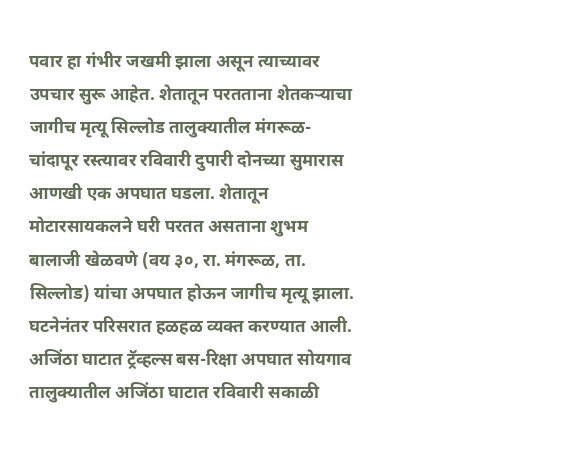पवार हा गंभीर जखमी झाला असून त्याच्यावर उपचार सुरू आहेत. शेतातून परतताना शेतकऱ्याचा जागीच मृत्यू सिल्लोड तालुक्यातील मंगरूळ-चांदापूर रस्त्यावर रविवारी दुपारी दोनच्या सुमारास आणखी एक अपघात घडला. शेतातून मोटारसायकलने घरी परतत असताना शुभम बालाजी खेळवणे (वय ३०, रा. मंगरूळ, ता. सिल्लोड) यांचा अपघात होऊन जागीच मृत्यू झाला. घटनेनंतर परिसरात हळहळ व्यक्त करण्यात आली. अजिंठा घाटात ट्रॅव्हल्स बस-रिक्षा अपघात सोयगाव तालुक्यातील अजिंठा घाटात रविवारी सकाळी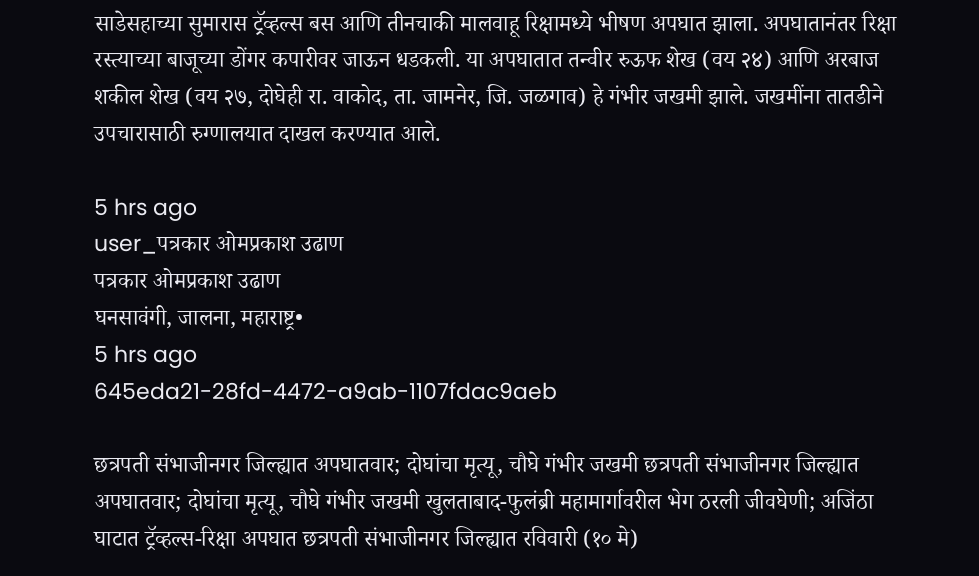साडेसहाच्या सुमारास ट्रॅव्हल्स बस आणि तीनचाकी मालवाहू रिक्षामध्ये भीषण अपघात झाला. अपघातानंतर रिक्षा रस्त्याच्या बाजूच्या डोंगर कपारीवर जाऊन धडकली. या अपघातात तन्वीर रुऊफ शेख (वय २४) आणि अरबाज शकील शेख (वय २७, दोघेही रा. वाकोद, ता. जामनेर, जि. जळगाव) हे गंभीर जखमी झाले. जखमींना तातडीने उपचारासाठी रुग्णालयात दाखल करण्यात आले.

5 hrs ago
user_पत्रकार ओमप्रकाश उढाण
पत्रकार ओमप्रकाश उढाण
घनसावंगी, जालना, महाराष्ट्र•
5 hrs ago
645eda21-28fd-4472-a9ab-1107fdac9aeb

छत्रपती संभाजीनगर जिल्ह्यात अपघातवार; दोघांचा मृत्यू, चौघे गंभीर जखमी छत्रपती संभाजीनगर जिल्ह्यात अपघातवार; दोघांचा मृत्यू, चौघे गंभीर जखमी खुलताबाद-फुलंब्री महामार्गावरील भेग ठरली जीवघेणी; अजिंठा घाटात ट्रॅव्हल्स-रिक्षा अपघात छत्रपती संभाजीनगर जिल्ह्यात रविवारी (१० मे)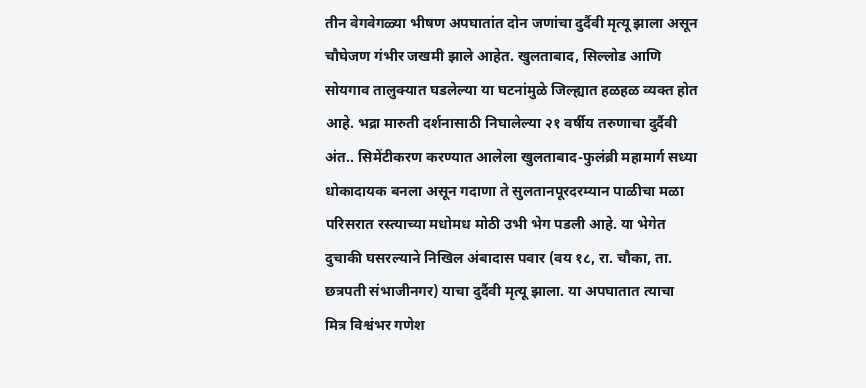तीन वेगवेगळ्या भीषण अपघातांत दोन जणांचा दुर्दैवी मृत्यू झाला असून चौघेजण गंभीर जखमी झाले आहेत. खुलताबाद, सिल्लोड आणि सोयगाव तालुक्यात घडलेल्या या घटनांमुळे जिल्ह्यात हळहळ व्यक्त होत आहे. भद्रा मारुती दर्शनासाठी निघालेल्या २१ वर्षीय तरुणाचा दुर्दैवी अंत.. सिमेंटीकरण करण्यात आलेला खुलताबाद-फुलंब्री महामार्ग सध्या धोकादायक बनला असून गदाणा ते सुलतानपूरदरम्यान पाळीचा मळा परिसरात रस्त्याच्या मधोमध मोठी उभी भेग पडली आहे. या भेगेत दुचाकी घसरल्याने निखिल अंबादास पवार (वय १८, रा. चौका, ता. छत्रपती संभाजीनगर) याचा दुर्दैवी मृत्यू झाला. या अपघातात त्याचा मित्र विश्वंभर गणेश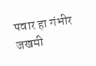पवार हा गंभीर जखमी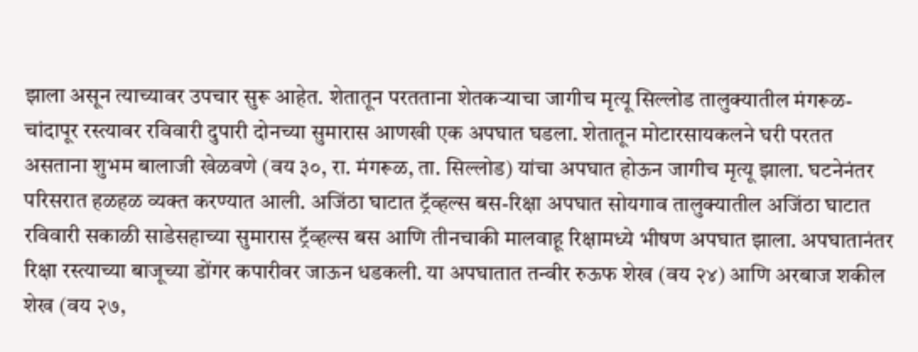झाला असून त्याच्यावर उपचार सुरू आहेत. शेतातून परतताना शेतकऱ्याचा जागीच मृत्यू सिल्लोड तालुक्यातील मंगरूळ-चांदापूर रस्त्यावर रविवारी दुपारी दोनच्या सुमारास आणखी एक अपघात घडला. शेतातून मोटारसायकलने घरी परतत असताना शुभम बालाजी खेळवणे (वय ३०, रा. मंगरूळ, ता. सिल्लोड) यांचा अपघात होऊन जागीच मृत्यू झाला. घटनेनंतर परिसरात हळहळ व्यक्त करण्यात आली. अजिंठा घाटात ट्रॅव्हल्स बस-रिक्षा अपघात सोयगाव तालुक्यातील अजिंठा घाटात रविवारी सकाळी साडेसहाच्या सुमारास ट्रॅव्हल्स बस आणि तीनचाकी मालवाहू रिक्षामध्ये भीषण अपघात झाला. अपघातानंतर रिक्षा रस्त्याच्या बाजूच्या डोंगर कपारीवर जाऊन धडकली. या अपघातात तन्वीर रुऊफ शेख (वय २४) आणि अरबाज शकील शेख (वय २७,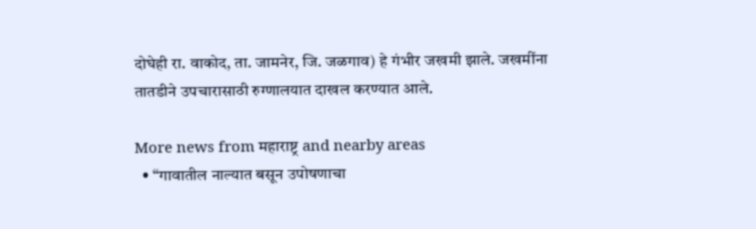दोघेही रा. वाकोद, ता. जामनेर, जि. जळगाव) हे गंभीर जखमी झाले. जखमींना तातडीने उपचारासाठी रुग्णालयात दाखल करण्यात आले.

More news from महाराष्ट्र and nearby areas
  • “गावातील नाल्यात बसून उपोषणाचा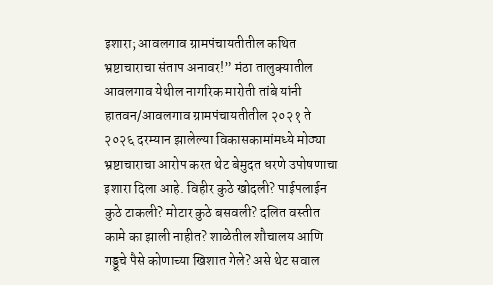इशारा; आवलगाव ग्रामपंचायतीतील कथित भ्रष्टाचाराचा संताप अनावर!” मंठा तालुक्यातील आवलगाव येथील नागरिक मारोती तांबे यांनी हातवन/आवलगाव ग्रामपंचायतीतील २०२१ ते २०२६ दरम्यान झालेल्या विकासकामांमध्ये मोठ्या भ्रष्टाचाराचा आरोप करत थेट बेमुदत धरणे उपोषणाचा इशारा दिला आहे. विहीर कुठे खोदली? पाईपलाईन कुठे टाकली? मोटार कुठे बसवली? दलित वस्तीत कामे का झाली नाहीत? शाळेतील शौचालय आणि गड्डूचे पैसे कोणाच्या खिशात गेले? असे थेट सवाल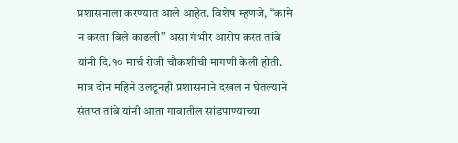प्रशासनाला करण्यात आले आहेत. विशेष म्हणजे, “कामे न करता बिले काढली” असा गंभीर आरोप करत तांबे यांनी दि.१० मार्च रोजी चौकशीची मागणी केली होती. मात्र दोन महिने उलटूनही प्रशासनाने दखल न घेतल्याने संतप्त तांबे यांनी आता गावातील सांडपाण्याच्या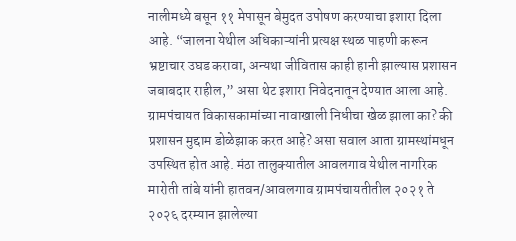नालीमध्ये बसून ११ मेपासून बेमुदत उपोषण करण्याचा इशारा दिला आहे. “जालना येथील अधिकाऱ्यांनी प्रत्यक्ष स्थळ पाहणी करून भ्रष्टाचार उघड करावा, अन्यथा जीवितास काही हानी झाल्यास प्रशासन जबाबदार राहील,” असा थेट इशारा निवेदनातून देण्यात आला आहे. ग्रामपंचायत विकासकामांच्या नावाखाली निधीचा खेळ झाला का? की प्रशासन मुद्दाम डोळेझाक करत आहे? असा सवाल आता ग्रामस्थांमधून उपस्थित होत आहे. मंठा तालुक्यातील आवलगाव येथील नागरिक मारोती तांबे यांनी हातवन/आवलगाव ग्रामपंचायतीतील २०२१ ते २०२६ दरम्यान झालेल्या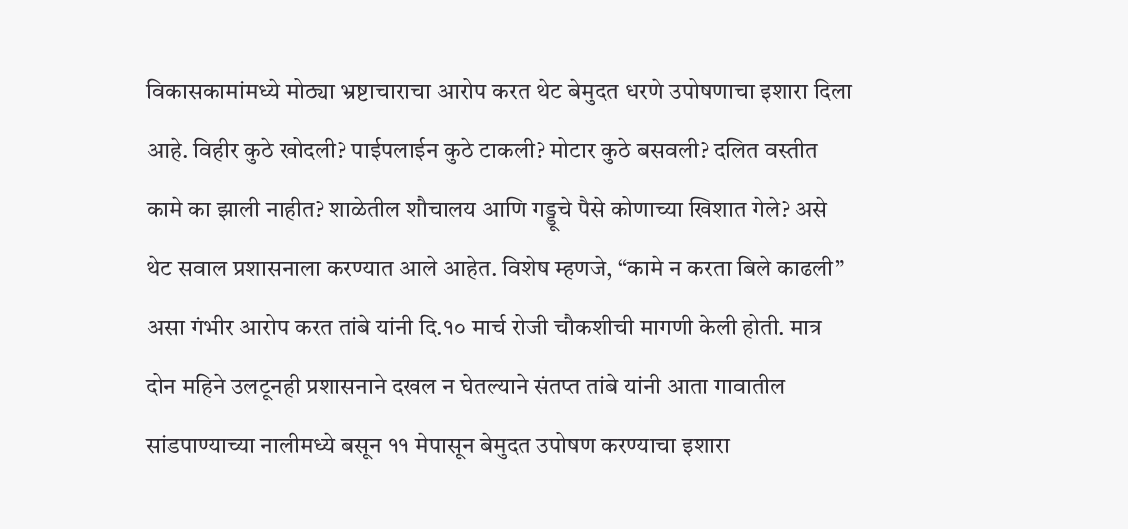विकासकामांमध्ये मोठ्या भ्रष्टाचाराचा आरोप करत थेट बेमुदत धरणे उपोषणाचा इशारा दिला आहे. विहीर कुठे खोदली? पाईपलाईन कुठे टाकली? मोटार कुठे बसवली? दलित वस्तीत कामे का झाली नाहीत? शाळेतील शौचालय आणि गड्डूचे पैसे कोणाच्या खिशात गेले? असे थेट सवाल प्रशासनाला करण्यात आले आहेत. विशेष म्हणजे, “कामे न करता बिले काढली” असा गंभीर आरोप करत तांबे यांनी दि.१० मार्च रोजी चौकशीची मागणी केली होती. मात्र दोन महिने उलटूनही प्रशासनाने दखल न घेतल्याने संतप्त तांबे यांनी आता गावातील सांडपाण्याच्या नालीमध्ये बसून ११ मेपासून बेमुदत उपोषण करण्याचा इशारा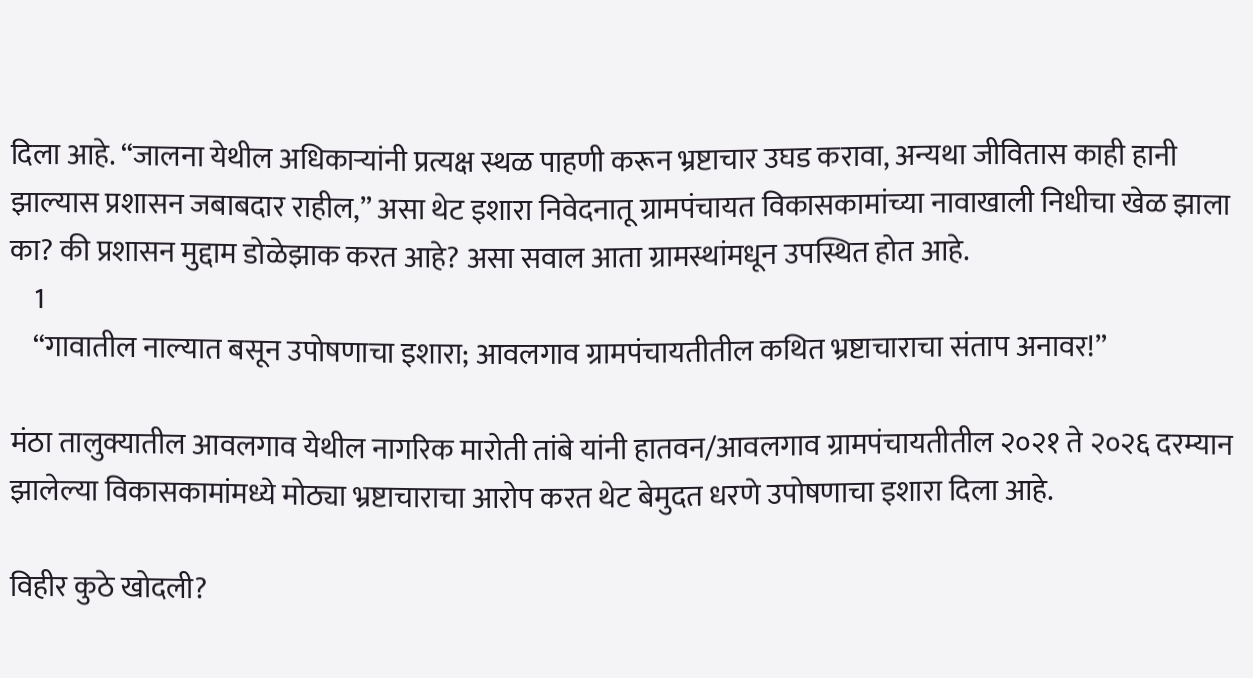दिला आहे. “जालना येथील अधिकाऱ्यांनी प्रत्यक्ष स्थळ पाहणी करून भ्रष्टाचार उघड करावा, अन्यथा जीवितास काही हानी झाल्यास प्रशासन जबाबदार राहील,” असा थेट इशारा निवेदनातू ग्रामपंचायत विकासकामांच्या नावाखाली निधीचा खेळ झाला का? की प्रशासन मुद्दाम डोळेझाक करत आहे? असा सवाल आता ग्रामस्थांमधून उपस्थित होत आहे.
    1
    “गावातील नाल्यात बसून उपोषणाचा इशारा; आवलगाव ग्रामपंचायतीतील कथित भ्रष्टाचाराचा संताप अनावर!”

मंठा तालुक्यातील आवलगाव येथील नागरिक मारोती तांबे यांनी हातवन/आवलगाव ग्रामपंचायतीतील २०२१ ते २०२६ दरम्यान झालेल्या विकासकामांमध्ये मोठ्या भ्रष्टाचाराचा आरोप करत थेट बेमुदत धरणे उपोषणाचा इशारा दिला आहे.

विहीर कुठे खोदली?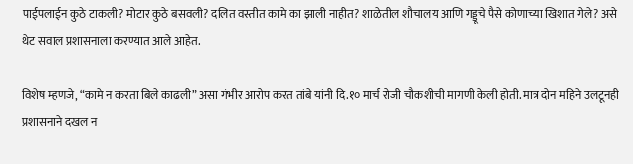पाईपलाईन कुठे टाकली? मोटार कुठे बसवली? दलित वस्तीत कामे का झाली नाहीत? शाळेतील शौचालय आणि गड्डूचे पैसे कोणाच्या खिशात गेले? असे थेट सवाल प्रशासनाला करण्यात आले आहेत.

विशेष म्हणजे, “कामे न करता बिले काढली” असा गंभीर आरोप करत तांबे यांनी दि.१० मार्च रोजी चौकशीची मागणी केली होती. मात्र दोन महिने उलटूनही प्रशासनाने दखल न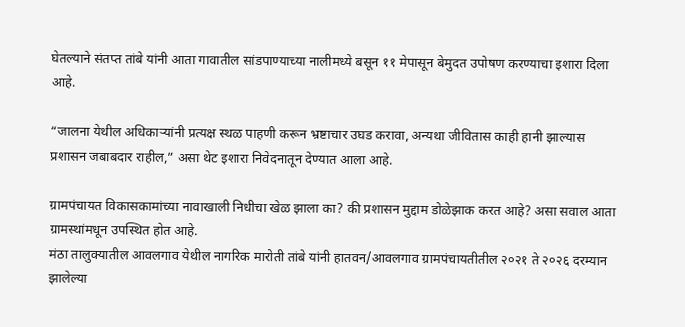घेतल्याने संतप्त तांबे यांनी आता गावातील सांडपाण्याच्या नालीमध्ये बसून ११ मेपासून बेमुदत उपोषण करण्याचा इशारा दिला आहे.

“जालना येथील अधिकाऱ्यांनी प्रत्यक्ष स्थळ पाहणी करून भ्रष्टाचार उघड करावा, अन्यथा जीवितास काही हानी झाल्यास प्रशासन जबाबदार राहील,” असा थेट इशारा निवेदनातून देण्यात आला आहे.

ग्रामपंचायत विकासकामांच्या नावाखाली निधीचा खेळ झाला का? की प्रशासन मुद्दाम डोळेझाक करत आहे? असा सवाल आता ग्रामस्थांमधून उपस्थित होत आहे.
मंठा तालुक्यातील आवलगाव येथील नागरिक मारोती तांबे यांनी हातवन/आवलगाव ग्रामपंचायतीतील २०२१ ते २०२६ दरम्यान झालेल्या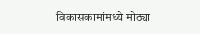विकासकामांमध्ये मोठ्या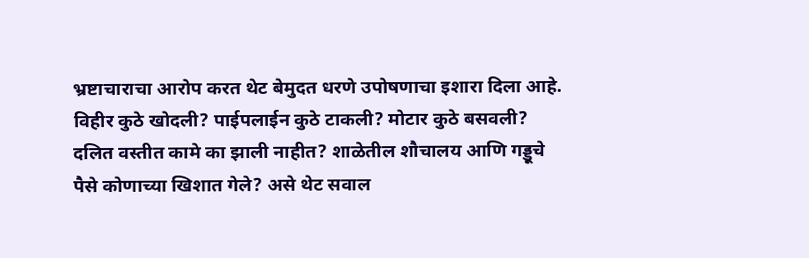भ्रष्टाचाराचा आरोप करत थेट बेमुदत धरणे उपोषणाचा इशारा दिला आहे.
विहीर कुठे खोदली? पाईपलाईन कुठे टाकली? मोटार कुठे बसवली? दलित वस्तीत कामे का झाली नाहीत? शाळेतील शौचालय आणि गड्डूचे पैसे कोणाच्या खिशात गेले? असे थेट सवाल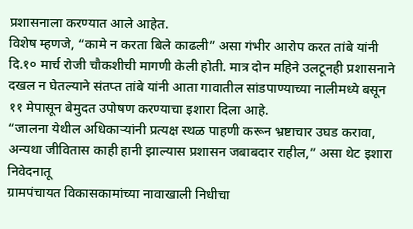प्रशासनाला करण्यात आले आहेत.
विशेष म्हणजे, “कामे न करता बिले काढली” असा गंभीर आरोप करत तांबे यांनी दि.१० मार्च रोजी चौकशीची मागणी केली होती. मात्र दोन महिने उलटूनही प्रशासनाने दखल न घेतल्याने संतप्त तांबे यांनी आता गावातील सांडपाण्याच्या नालीमध्ये बसून ११ मेपासून बेमुदत उपोषण करण्याचा इशारा दिला आहे.
“जालना येथील अधिकाऱ्यांनी प्रत्यक्ष स्थळ पाहणी करून भ्रष्टाचार उघड करावा, अन्यथा जीवितास काही हानी झाल्यास प्रशासन जबाबदार राहील,” असा थेट इशारा निवेदनातू
ग्रामपंचायत विकासकामांच्या नावाखाली निधीचा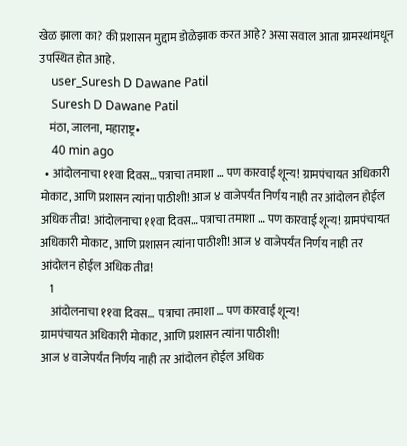खेळ झाला का? की प्रशासन मुद्दाम डोळेझाक करत आहे? असा सवाल आता ग्रामस्थांमधून उपस्थित होत आहे.
    user_Suresh D Dawane Patil
    Suresh D Dawane Patil
    मंठा, जालना, महाराष्ट्र•
    40 min ago
  • आंदोलनाचा ११वा दिवस… पत्राचा तमाशा … पण कारवाई शून्य! ग्रामपंचायत अधिकारी मोकाट, आणि प्रशासन त्यांना पाठीशी! आज ४ वाजेपर्यंत निर्णय नाही तर आंदोलन होईल अधिक तीव्र! आंदोलनाचा ११वा दिवस… पत्राचा तमाशा … पण कारवाई शून्य! ग्रामपंचायत अधिकारी मोकाट, आणि प्रशासन त्यांना पाठीशी! आज ४ वाजेपर्यंत निर्णय नाही तर आंदोलन होईल अधिक तीव्र!
    1
    आंदोलनाचा ११वा दिवस…  पत्राचा तमाशा … पण कारवाई शून्य!
ग्रामपंचायत अधिकारी मोकाट, आणि प्रशासन त्यांना पाठीशी!
आज ४ वाजेपर्यंत निर्णय नाही तर आंदोलन होईल अधिक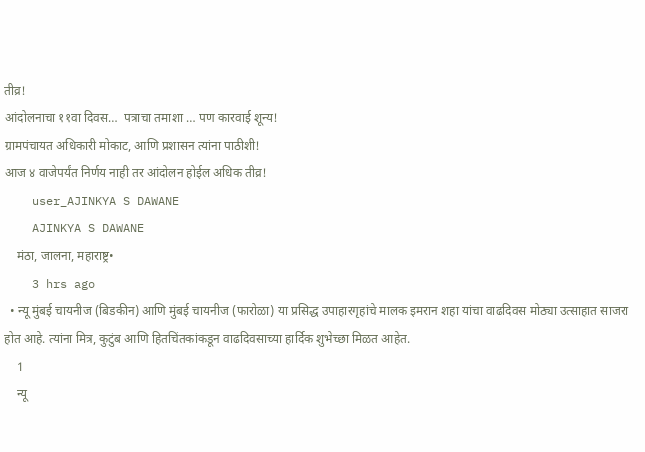तीव्र!
आंदोलनाचा ११वा दिवस…  पत्राचा तमाशा … पण कारवाई शून्य!
ग्रामपंचायत अधिकारी मोकाट, आणि प्रशासन त्यांना पाठीशी!
आज ४ वाजेपर्यंत निर्णय नाही तर आंदोलन होईल अधिक तीव्र!
    user_AJINKYA S DAWANE
    AJINKYA S DAWANE
    मंठा, जालना, महाराष्ट्र•
    3 hrs ago
  • न्यू मुंबई चायनीज (बिडकीन) आणि मुंबई चायनीज (फारोळा) या प्रसिद्ध उपाहारगृहांचे मालक इमरान शहा यांचा वाढदिवस मोठ्या उत्साहात साजरा होत आहे. त्यांना मित्र, कुटुंब आणि हितचिंतकांकडून वाढदिवसाच्या हार्दिक शुभेच्छा मिळत आहेत.
    1
    न्यू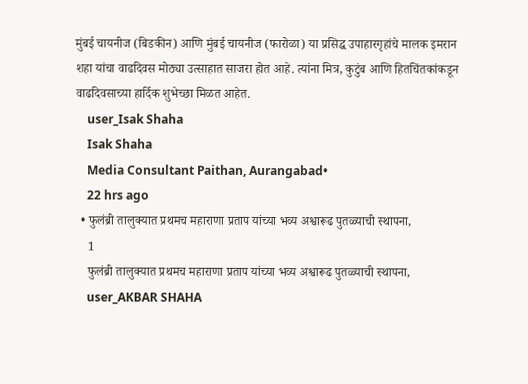मुंबई चायनीज (बिडकीन) आणि मुंबई चायनीज (फारोळा) या प्रसिद्ध उपाहारगृहांचे मालक इमरान शहा यांचा वाढदिवस मोठ्या उत्साहात साजरा होत आहे. त्यांना मित्र, कुटुंब आणि हितचिंतकांकडून वाढदिवसाच्या हार्दिक शुभेच्छा मिळत आहेत.
    user_Isak Shaha
    Isak Shaha
    Media Consultant Paithan, Aurangabad•
    22 hrs ago
  • फुलंब्री तालुक्यात प्रथमच महाराणा प्रताप यांच्या भव्य अश्वारूढ पुतळ्याची स्थापना,
    1
    फुलंब्री तालुक्यात प्रथमच महाराणा प्रताप यांच्या भव्य अश्वारूढ पुतळ्याची स्थापना,
    user_AKBAR SHAHA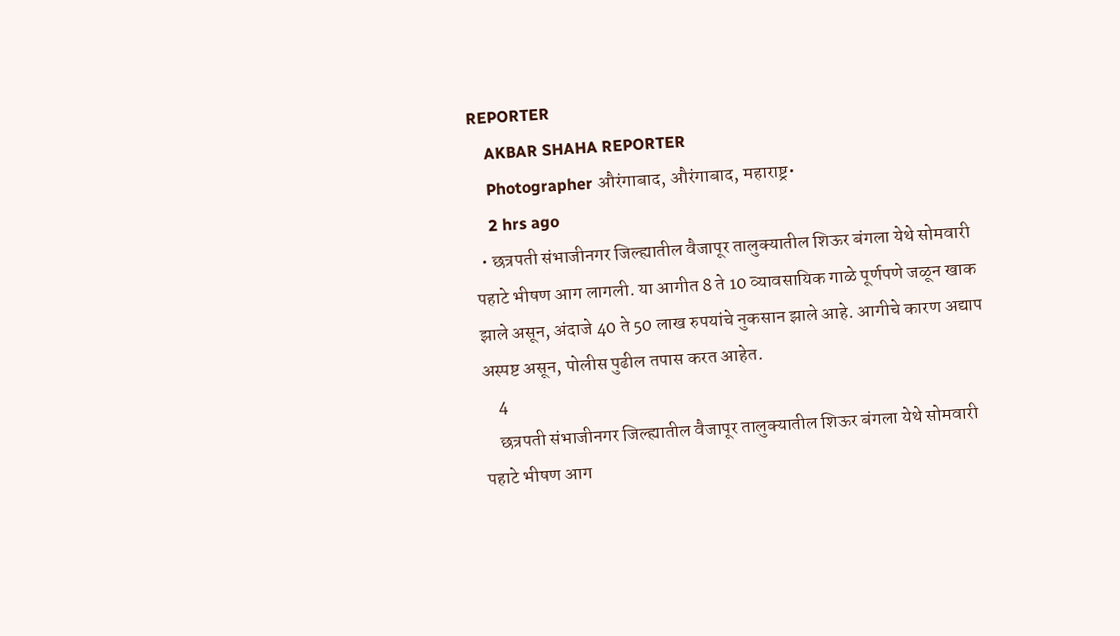REPORTER
    AKBAR SHAHA REPORTER
    Photographer औरंगाबाद, औरंगाबाद, महाराष्ट्र•
    2 hrs ago
  • छत्रपती संभाजीनगर जिल्ह्यातील वैजापूर तालुक्यातील शिऊर बंगला येथे सोमवारी पहाटे भीषण आग लागली. या आगीत 8 ते 10 व्यावसायिक गाळे पूर्णपणे जळून खाक झाले असून, अंदाजे 40 ते 50 लाख रुपयांचे नुकसान झाले आहे. आगीचे कारण अद्याप अस्पष्ट असून, पोलीस पुढील तपास करत आहेत.
    4
    छत्रपती संभाजीनगर जिल्ह्यातील वैजापूर तालुक्यातील शिऊर बंगला येथे सोमवारी पहाटे भीषण आग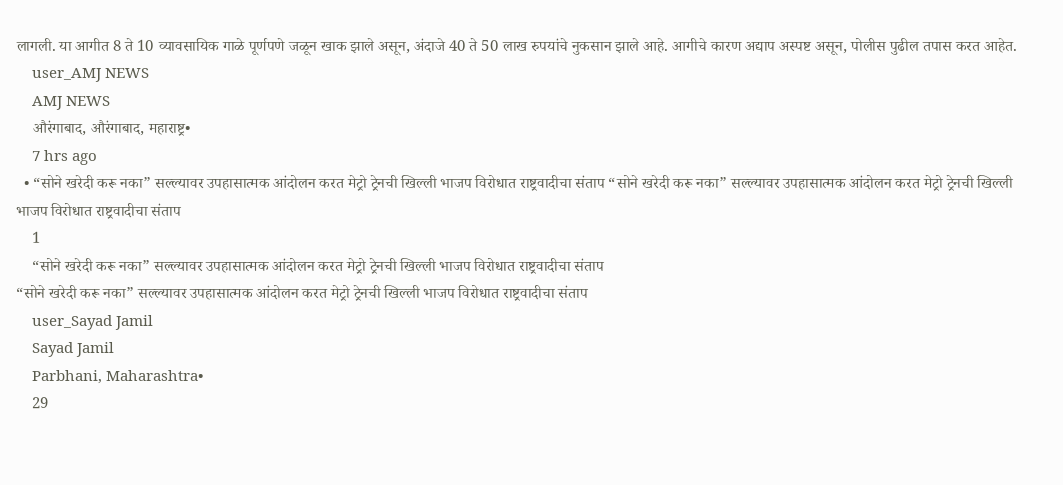लागली. या आगीत 8 ते 10 व्यावसायिक गाळे पूर्णपणे जळून खाक झाले असून, अंदाजे 40 ते 50 लाख रुपयांचे नुकसान झाले आहे. आगीचे कारण अद्याप अस्पष्ट असून, पोलीस पुढील तपास करत आहेत.
    user_AMJ NEWS
    AMJ NEWS
    औरंगाबाद, औरंगाबाद, महाराष्ट्र•
    7 hrs ago
  • “सोने खरेदी करू नका” सल्ल्यावर उपहासात्मक आंदोलन करत मेट्रो ट्रेनची खिल्ली भाजप विरोधात राष्ट्रवादीचा संताप “सोने खरेदी करू नका” सल्ल्यावर उपहासात्मक आंदोलन करत मेट्रो ट्रेनची खिल्ली भाजप विरोधात राष्ट्रवादीचा संताप
    1
    “सोने खरेदी करू नका” सल्ल्यावर उपहासात्मक आंदोलन करत मेट्रो ट्रेनची खिल्ली भाजप विरोधात राष्ट्रवादीचा संताप
“सोने खरेदी करू नका” सल्ल्यावर उपहासात्मक आंदोलन करत मेट्रो ट्रेनची खिल्ली भाजप विरोधात राष्ट्रवादीचा संताप
    user_Sayad Jamil
    Sayad Jamil
    Parbhani, Maharashtra•
    29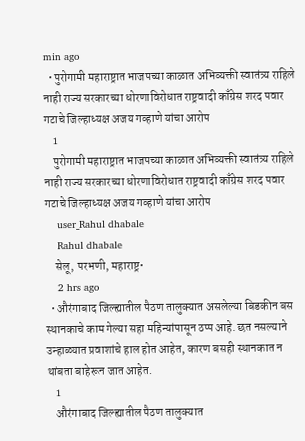min ago
  • पुरोगामी महाराष्ट्रात भाजपच्या काळात अभिव्यक्ती स्वातंत्र्य राहिले नाही राज्य सरकारच्या धोरणाविरोधात राष्ट्रवादी काँग्रेस शरद पवार गटाचे जिल्हाध्यक्ष अजय गव्हाणे यांचा आरोप
    1
    पुरोगामी महाराष्ट्रात भाजपच्या काळात अभिव्यक्ती स्वातंत्र्य राहिले नाही राज्य सरकारच्या धोरणाविरोधात राष्ट्रवादी काँग्रेस शरद पवार गटाचे जिल्हाध्यक्ष अजय गव्हाणे यांचा आरोप
    user_Rahul dhabale
    Rahul dhabale
    सेलू, परभणी, महाराष्ट्र•
    2 hrs ago
  • औरंगाबाद जिल्ह्यातील पैठण तालुक्यात असलेल्या बिडकीन बस स्थानकाचे काम गेल्या सहा महिन्यांपासून ठप्प आहे. छत नसल्याने उन्हाळ्यात प्रवाशांचे हाल होत आहेत, कारण बसही स्थानकात न थांबता बाहेरून जात आहेत.
    1
    औरंगाबाद जिल्ह्यातील पैठण तालुक्यात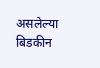असलेल्या बिडकीन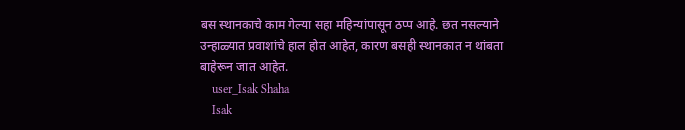बस स्थानकाचे काम गेल्या सहा महिन्यांपासून ठप्प आहे. छत नसल्याने उन्हाळ्यात प्रवाशांचे हाल होत आहेत, कारण बसही स्थानकात न थांबता बाहेरून जात आहेत.
    user_Isak Shaha
    Isak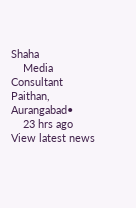Shaha
    Media Consultant Paithan, Aurangabad•
    23 hrs ago
View latest news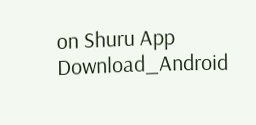on Shuru App
Download_Android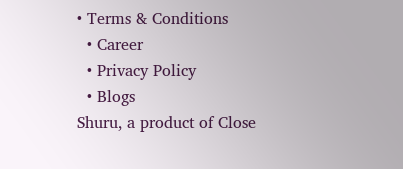• Terms & Conditions
  • Career
  • Privacy Policy
  • Blogs
Shuru, a product of Close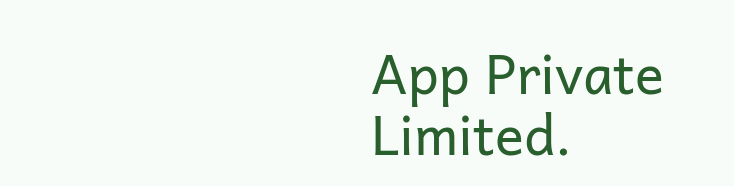App Private Limited.